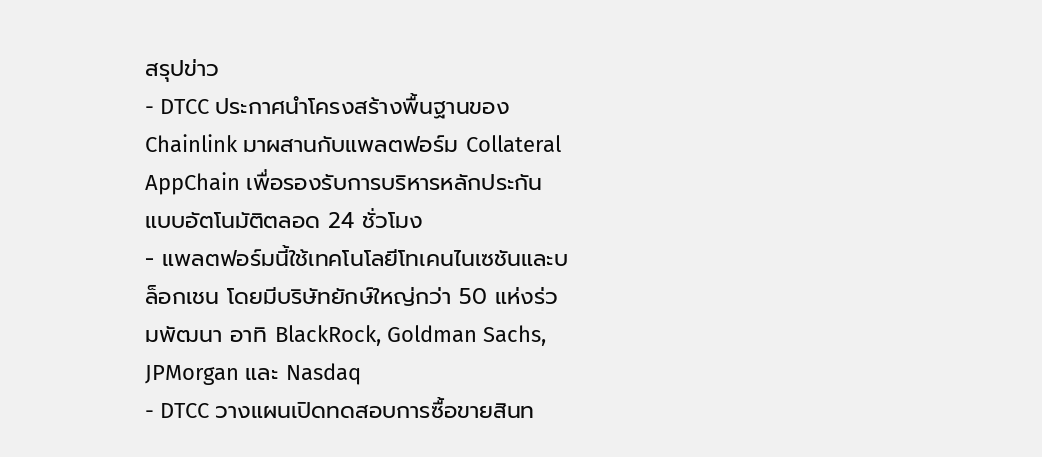สรุปข่าว
- DTCC ประกาศนำโครงสร้างพื้นฐานของ Chainlink มาผสานกับแพลตฟอร์ม Collateral AppChain เพื่อรองรับการบริหารหลักประกันแบบอัตโนมัติตลอด 24 ชั่วโมง
- แพลตฟอร์มนี้ใช้เทคโนโลยีโทเคนไนเซชันและบล็อกเชน โดยมีบริษัทยักษ์ใหญ่กว่า 50 แห่งร่วมพัฒนา อาทิ BlackRock, Goldman Sachs, JPMorgan และ Nasdaq
- DTCC วางแผนเปิดทดสอบการซื้อขายสินท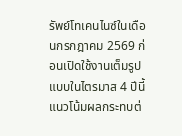รัพย์โทเคนไนซ์ในเดือนกรกฎาคม 2569 ก่อนเปิดใช้งานเต็มรูปแบบในไตรมาส 4 ปีนี้
แนวโน้มผลกระทบต่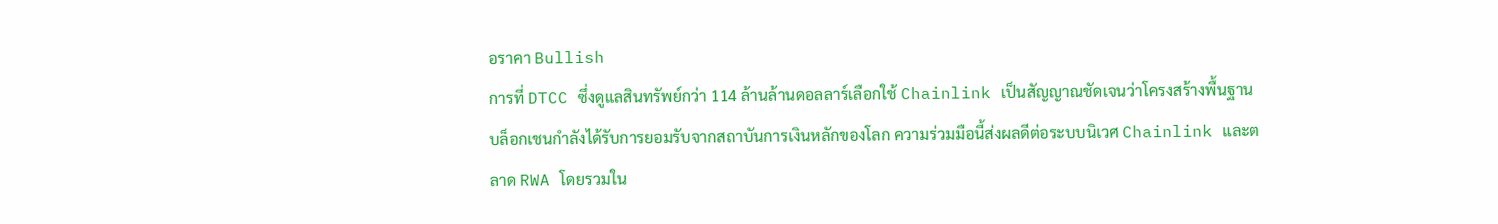อราคา Bullish
การที่ DTCC ซึ่งดูแลสินทรัพย์กว่า 114 ล้านล้านดอลลาร์เลือกใช้ Chainlink เป็นสัญญาณชัดเจนว่าโครงสร้างพื้นฐานบล็อกเชนกำลังได้รับการยอมรับจากสถาบันการเงินหลักของโลก ความร่วมมือนี้ส่งผลดีต่อระบบนิเวศ Chainlink และตลาด RWA โดยรวมใน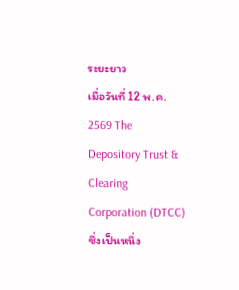ระยะยาว
เมื่อวันที่ 12 พ.ค. 2569 The Depository Trust & Clearing Corporation (DTCC) ซึ่งเป็นหนึ่ง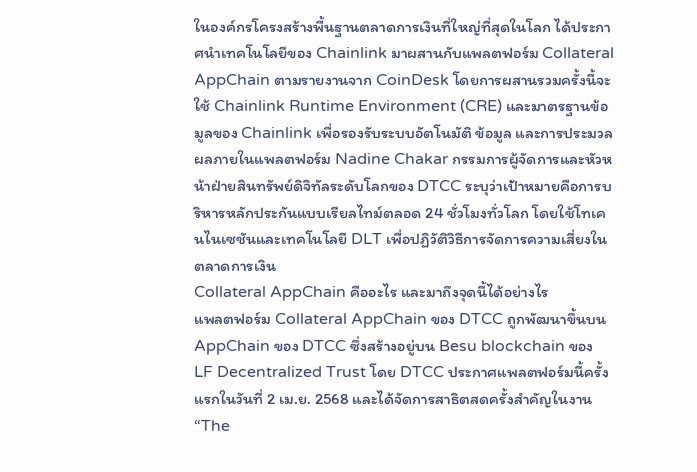ในองค์กรโครงสร้างพื้นฐานตลาดการเงินที่ใหญ่ที่สุดในโลก ได้ประกาศนำเทคโนโลยีของ Chainlink มาผสานกับแพลตฟอร์ม Collateral AppChain ตามรายงานจาก CoinDesk โดยการผสานรวมครั้งนี้จะใช้ Chainlink Runtime Environment (CRE) และมาตรฐานข้อมูลของ Chainlink เพื่อรองรับระบบอัตโนมัติ ข้อมูล และการประมวลผลภายในแพลตฟอร์ม Nadine Chakar กรรมการผู้จัดการและหัวหน้าฝ่ายสินทรัพย์ดิจิทัลระดับโลกของ DTCC ระบุว่าเป้าหมายคือการบริหารหลักประกันแบบเรียลไทม์ตลอด 24 ชั่วโมงทั่วโลก โดยใช้โทเคนไนเซชันและเทคโนโลยี DLT เพื่อปฏิวัติวิธีการจัดการความเสี่ยงในตลาดการเงิน
Collateral AppChain คืออะไร และมาถึงจุดนี้ได้อย่างไร
แพลตฟอร์ม Collateral AppChain ของ DTCC ถูกพัฒนาขึ้นบน AppChain ของ DTCC ซึ่งสร้างอยู่บน Besu blockchain ของ LF Decentralized Trust โดย DTCC ประกาศแพลตฟอร์มนี้ครั้งแรกในวันที่ 2 เม.ย. 2568 และได้จัดการสาธิตสดครั้งสำคัญในงาน “The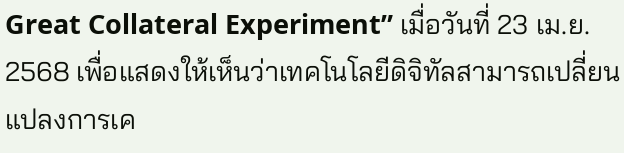Great Collateral Experiment” เมื่อวันที่ 23 เม.ย. 2568 เพื่อแสดงให้เห็นว่าเทคโนโลยีดิจิทัลสามารถเปลี่ยนแปลงการเค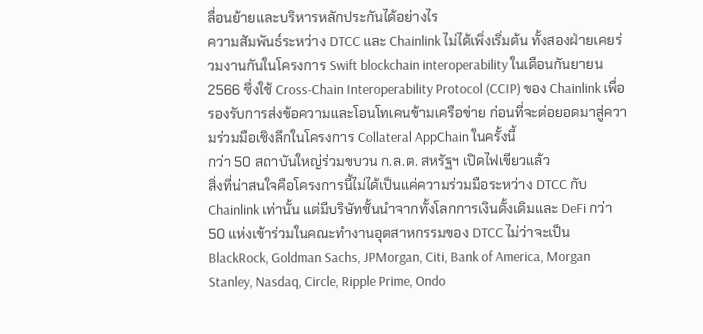ลื่อนย้ายและบริหารหลักประกันได้อย่างไร
ความสัมพันธ์ระหว่าง DTCC และ Chainlink ไม่ได้เพิ่งเริ่มต้น ทั้งสองฝ่ายเคยร่วมงานกันในโครงการ Swift blockchain interoperability ในเดือนกันยายน 2566 ซึ่งใช้ Cross-Chain Interoperability Protocol (CCIP) ของ Chainlink เพื่อรองรับการส่งข้อความและโอนโทเคนข้ามเครือข่าย ก่อนที่จะต่อยอดมาสู่ความร่วมมือเชิงลึกในโครงการ Collateral AppChain ในครั้งนี้
กว่า 50 สถาบันใหญ่ร่วมขบวน ก.ล.ต. สหรัฐฯ เปิดไฟเขียวแล้ว
สิ่งที่น่าสนใจคือโครงการนี้ไม่ได้เป็นแค่ความร่วมมือระหว่าง DTCC กับ Chainlink เท่านั้น แต่มีบริษัทชั้นนำจากทั้งโลกการเงินดั้งเดิมและ DeFi กว่า 50 แห่งเข้าร่วมในคณะทำงานอุตสาหกรรมของ DTCC ไม่ว่าจะเป็น BlackRock, Goldman Sachs, JPMorgan, Citi, Bank of America, Morgan Stanley, Nasdaq, Circle, Ripple Prime, Ondo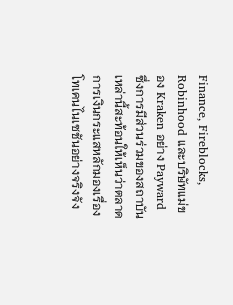Finance, Fireblocks, Robinhood และบริษัทแม่ของ Kraken อย่าง Payward ซึ่งการมีส่วนร่วมของสถาบันเหล่านี้สะท้อนให้เห็นว่าตลาดการเงินกระแสหลักมองเรื่องโทเคนไนเซชันอย่างจริงจัง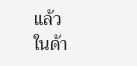แล้ว
ในด้า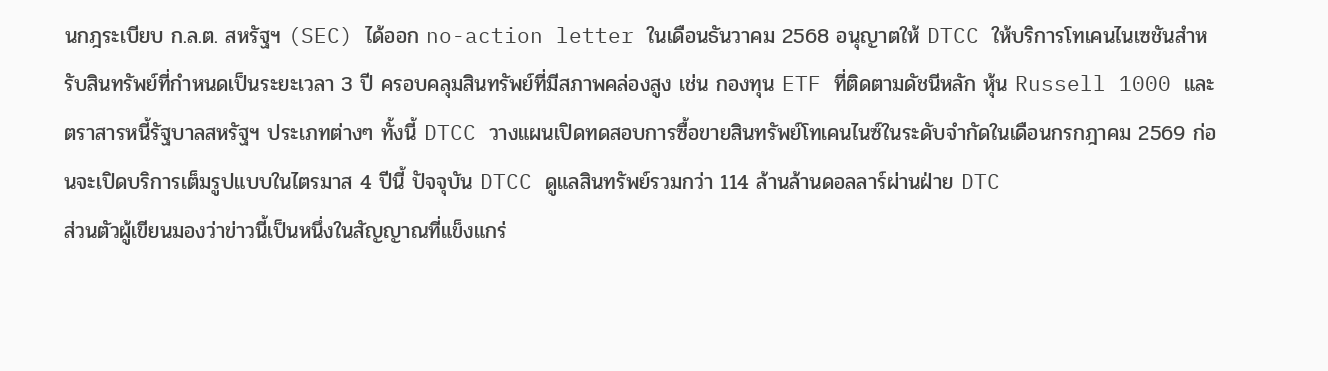นกฎระเบียบ ก.ล.ต. สหรัฐฯ (SEC) ได้ออก no-action letter ในเดือนธันวาคม 2568 อนุญาตให้ DTCC ให้บริการโทเคนไนเซชันสำหรับสินทรัพย์ที่กำหนดเป็นระยะเวลา 3 ปี ครอบคลุมสินทรัพย์ที่มีสภาพคล่องสูง เช่น กองทุน ETF ที่ติดตามดัชนีหลัก หุ้น Russell 1000 และตราสารหนี้รัฐบาลสหรัฐฯ ประเภทต่างๆ ทั้งนี้ DTCC วางแผนเปิดทดสอบการซื้อขายสินทรัพย์โทเคนไนซ์ในระดับจำกัดในเดือนกรกฎาคม 2569 ก่อนจะเปิดบริการเต็มรูปแบบในไตรมาส 4 ปีนี้ ปัจจุบัน DTCC ดูแลสินทรัพย์รวมกว่า 114 ล้านล้านดอลลาร์ผ่านฝ่าย DTC
ส่วนตัวผู้เขียนมองว่าข่าวนี้เป็นหนึ่งในสัญญาณที่แข็งแกร่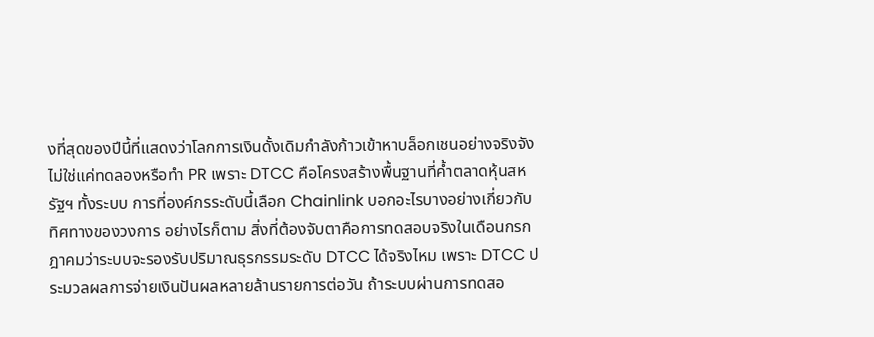งที่สุดของปีนี้ที่แสดงว่าโลกการเงินดั้งเดิมกำลังก้าวเข้าหาบล็อกเชนอย่างจริงจัง ไม่ใช่แค่ทดลองหรือทำ PR เพราะ DTCC คือโครงสร้างพื้นฐานที่ค้ำตลาดหุ้นสหรัฐฯ ทั้งระบบ การที่องค์กรระดับนี้เลือก Chainlink บอกอะไรบางอย่างเกี่ยวกับทิศทางของวงการ อย่างไรก็ตาม สิ่งที่ต้องจับตาคือการทดสอบจริงในเดือนกรกฎาคมว่าระบบจะรองรับปริมาณธุรกรรมระดับ DTCC ได้จริงไหม เพราะ DTCC ประมวลผลการจ่ายเงินปันผลหลายล้านรายการต่อวัน ถ้าระบบผ่านการทดสอ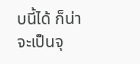บนี้ได้ ก็น่าจะเป็นจุ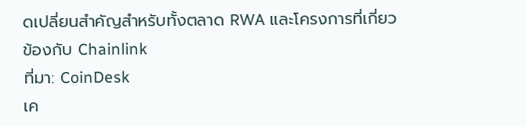ดเปลี่ยนสำคัญสำหรับทั้งตลาด RWA และโครงการที่เกี่ยวข้องกับ Chainlink
ที่มา: CoinDesk
เค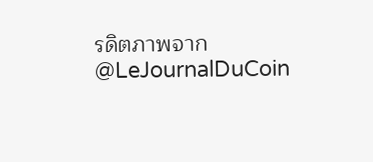รดิตภาพจาก @LeJournalDuCoin